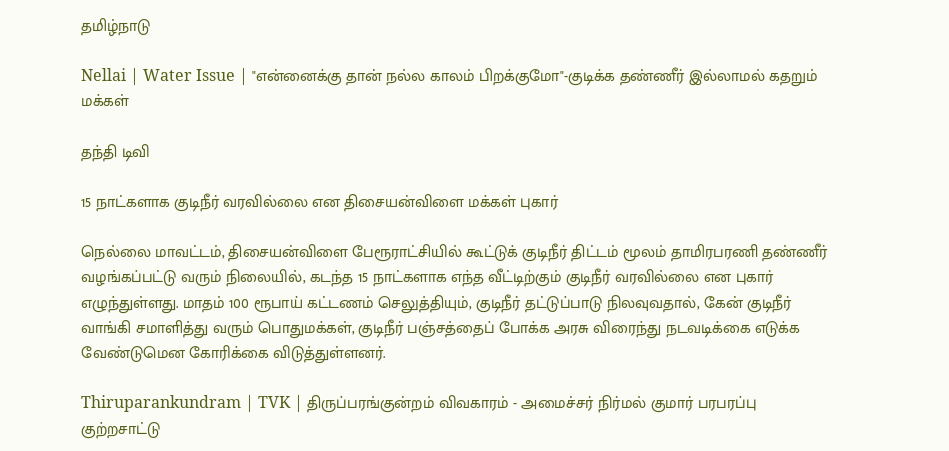தமிழ்நாடு

Nellai | Water Issue | "என்னைக்கு தான் நல்ல காலம் பிறக்குமோ"-குடிக்க தண்ணீர் இல்லாமல் கதறும் மக்கள்

தந்தி டிவி

15 நாட்களாக குடிநீர் வரவில்லை என திசையன்விளை மக்கள் புகார்

நெல்லை மாவட்டம், திசையன்விளை பேரூராட்சியில் கூட்டுக் குடிநீர் திட்டம் மூலம் தாமிரபரணி தண்ணீர் வழங்கப்பட்டு வரும் நிலையில், கடந்த 15 நாட்களாக எந்த வீட்டிற்கும் குடிநீர் வரவில்லை என புகார் எழுந்துள்ளது. மாதம் 100 ரூபாய் கட்டணம் செலுத்தியும், குடிநீர் தட்டுப்பாடு நிலவுவதால், கேன் குடிநீர் வாங்கி சமாளித்து வரும் பொதுமக்கள், குடிநீர் பஞ்சத்தைப் போக்க அரசு விரைந்து நடவடிக்கை எடுக்க வேண்டுமென கோரிக்கை விடுத்துள்ளனர்.

Thiruparankundram | TVK | திருப்பரங்குன்றம் விவகாரம் - அமைச்சர் நிர்மல் குமார் பரபரப்பு குற்றசாட்டு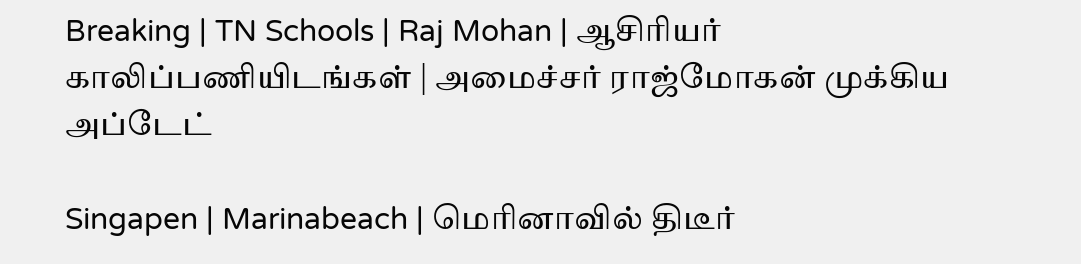Breaking | TN Schools | Raj Mohan | ஆசிரியர் காலிப்பணியிடங்கள் | அமைச்சர் ராஜ்மோகன் முக்கிய அப்டேட்

Singapen | Marinabeach | மெரினாவில் திடீர்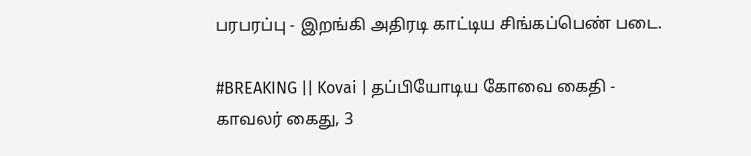பரபரப்பு - இறங்கி அதிரடி காட்டிய சிங்கப்பெண் படை.

#BREAKING || Kovai | தப்பியோடிய கோவை கைதி - காவலர் கைது, 3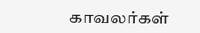காவலர்கள்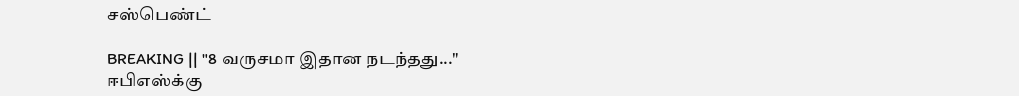சஸ்பெண்ட்

BREAKING || "8 வருசமா இதான நடந்தது..." ஈபிஎஸ்க்கு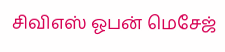சிவிஎஸ் ஓபன் மெசேஜ்